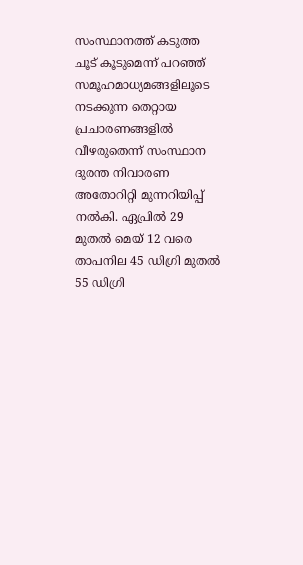സംസ്ഥാനത്ത് കടുത്ത ചൂട് കൂടുമെന്ന് പറഞ്ഞ് സമൂഹമാധ്യമങ്ങളിലൂടെ നടക്കുന്ന തെറ്റായ പ്രചാരണങ്ങളിൽ വീഴരുതെന്ന് സംസ്ഥാന ദുരന്ത നിവാരണ അതോറിറ്റി മുന്നറിയിപ്പ് നൽകി. ഏപ്രിൽ 29 മുതൽ മെയ് 12 വരെ താപനില 45 ഡിഗ്രി മുതൽ 55 ഡിഗ്രി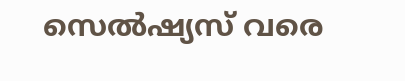സെൽഷ്യസ് വരെ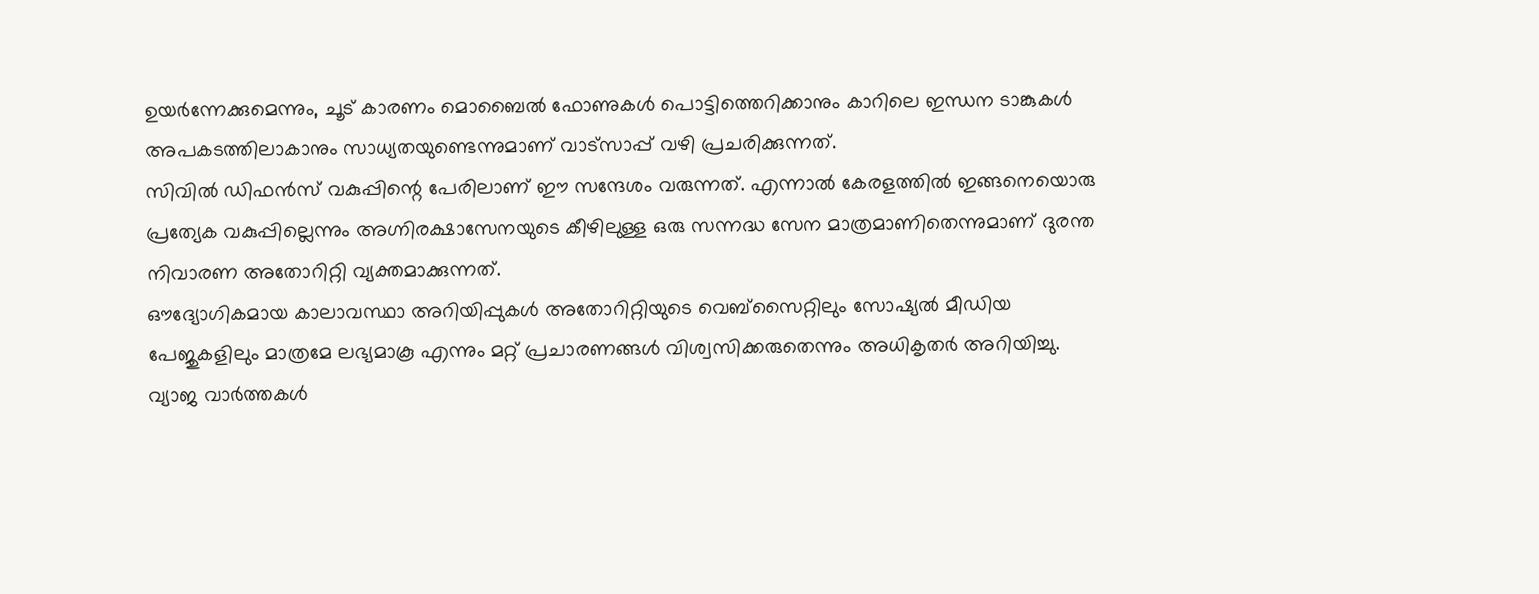ഉയർന്നേക്കുമെന്നും, ചൂട് കാരണം മൊബൈൽ ഫോണുകൾ പൊട്ടിത്തെറിക്കാനും കാറിലെ ഇന്ധന ടാങ്കുകൾ അപകടത്തിലാകാനും സാധ്യതയുണ്ടെന്നുമാണ് വാട്സാപ്പ് വഴി പ്രചരിക്കുന്നത്.
സിവിൽ ഡിഫൻസ് വകുപ്പിന്റെ പേരിലാണ് ഈ സന്ദേശം വരുന്നത്. എന്നാൽ കേരളത്തിൽ ഇങ്ങനെയൊരു പ്രത്യേക വകുപ്പില്ലെന്നും അഗ്നിരക്ഷാസേനയുടെ കീഴിലുള്ള ഒരു സന്നദ്ധ സേന മാത്രമാണിതെന്നുമാണ് ദുരന്ത നിവാരണ അതോറിറ്റി വ്യക്തമാക്കുന്നത്.
ഔദ്യോഗികമായ കാലാവസ്ഥാ അറിയിപ്പുകൾ അതോറിറ്റിയുടെ വെബ്സൈറ്റിലും സോഷ്യൽ മീഡിയ പേജുകളിലും മാത്രമേ ലഭ്യമാകൂ എന്നും മറ്റ് പ്രചാരണങ്ങൾ വിശ്വസിക്കരുതെന്നും അധികൃതർ അറിയിച്ചു. വ്യാജ വാർത്തകൾ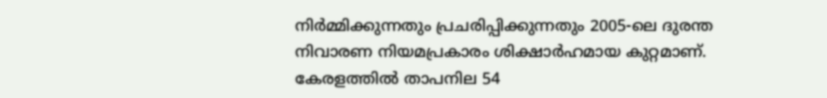നിർമ്മിക്കുന്നതും പ്രചരിപ്പിക്കുന്നതും 2005-ലെ ദുരന്ത നിവാരണ നിയമപ്രകാരം ശിക്ഷാർഹമായ കുറ്റമാണ്. കേരളത്തിൽ താപനില 54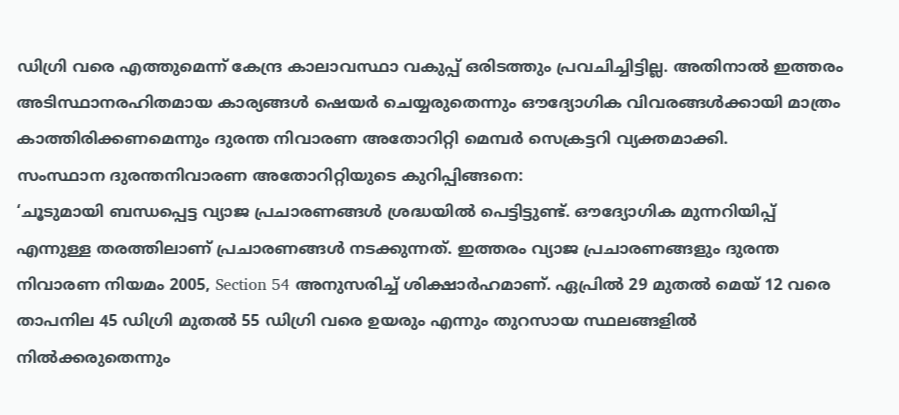ഡിഗ്രി വരെ എത്തുമെന്ന് കേന്ദ്ര കാലാവസ്ഥാ വകുപ്പ് ഒരിടത്തും പ്രവചിച്ചിട്ടില്ല. അതിനാൽ ഇത്തരം അടിസ്ഥാനരഹിതമായ കാര്യങ്ങൾ ഷെയർ ചെയ്യരുതെന്നും ഔദ്യോഗിക വിവരങ്ങൾക്കായി മാത്രം കാത്തിരിക്കണമെന്നും ദുരന്ത നിവാരണ അതോറിറ്റി മെമ്പർ സെക്രട്ടറി വ്യക്തമാക്കി.
സംസ്ഥാന ദുരന്തനിവാരണ അതോറിറ്റിയുടെ കുറിപ്പിങ്ങനെ:
‘ചൂടുമായി ബന്ധപ്പെട്ട വ്യാജ പ്രചാരണങ്ങൾ ശ്രദ്ധയിൽ പെട്ടിട്ടുണ്ട്. ഔദ്യോഗിക മുന്നറിയിപ്പ് എന്നുള്ള തരത്തിലാണ് പ്രചാരണങ്ങൾ നടക്കുന്നത്. ഇത്തരം വ്യാജ പ്രചാരണങ്ങളും ദുരന്ത നിവാരണ നിയമം 2005, Section 54 അനുസരിച്ച് ശിക്ഷാർഹമാണ്. ഏപ്രിൽ 29 മുതൽ മെയ് 12 വരെ താപനില 45 ഡിഗ്രി മുതൽ 55 ഡിഗ്രി വരെ ഉയരും എന്നും തുറസായ സ്ഥലങ്ങളിൽ നിൽക്കരുതെന്നും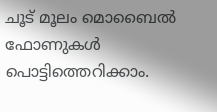ചൂട് മൂലം മൊബൈൽ ഫോണുകൾ പൊട്ടിത്തെറിക്കാം.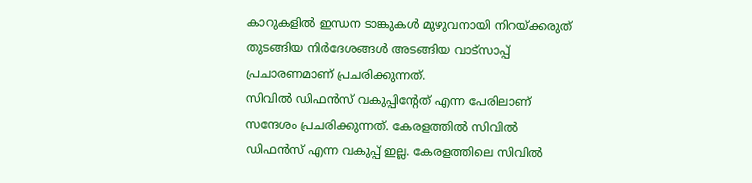കാറുകളിൽ ഇന്ധന ടാങ്കുകൾ മുഴുവനായി നിറയ്ക്കരുത് തുടങ്ങിയ നിർദേശങ്ങൾ അടങ്ങിയ വാട്സാപ്പ് പ്രചാരണമാണ് പ്രചരിക്കുന്നത്.
സിവിൽ ഡിഫൻസ് വകുപ്പിന്റേത് എന്ന പേരിലാണ് സന്ദേശം പ്രചരിക്കുന്നത്. കേരളത്തിൽ സിവിൽ ഡിഫൻസ് എന്ന വകുപ്പ് ഇല്ല. കേരളത്തിലെ സിവിൽ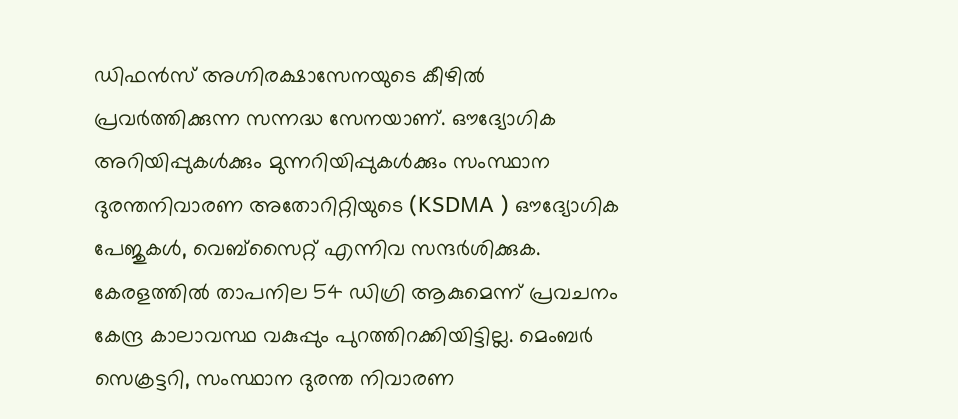ഡിഫൻസ് അഗ്നിരക്ഷാസേനയുടെ കീഴിൽ പ്രവർത്തിക്കുന്ന സന്നദ്ധ സേനയാണ്. ഔദ്യോഗിക അറിയിപ്പുകൾക്കും മുന്നറിയിപ്പുകൾക്കും സംസ്ഥാന ദുരന്തനിവാരണ അതോറിറ്റിയുടെ (KSDMA ) ഔദ്യോഗിക പേജുകൾ, വെബ്സൈറ്റ് എന്നിവ സന്ദർശിക്കുക. കേരളത്തിൽ താപനില 54 ഡിഗ്രി ആകുമെന്ന് പ്രവചനം കേന്ദ്ര കാലാവസ്ഥ വകുപ്പും പുറത്തിറക്കിയിട്ടില്ല. മെംബർ സെക്രട്ടറി, സംസ്ഥാന ദുരന്ത നിവാരണ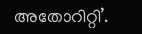അതോറിറ്റി’.